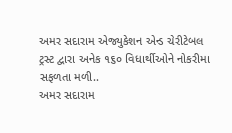અમર સદારામ એજ્યુકેશન એન્ડ ચેરીટેબલ ટ્રસ્ટ દ્વારા અનેક ૧૬૦ વિધાર્થીઓને નોકરીમા સફળતા મળી..
અમર સદારામ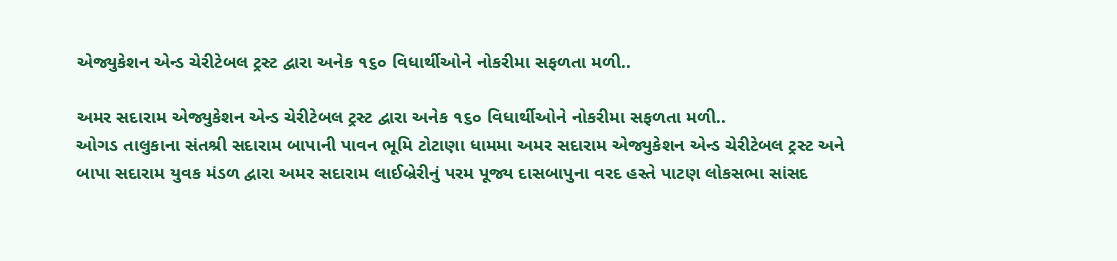એજ્યુકેશન એન્ડ ચેરીટેબલ ટ્રસ્ટ દ્વારા અનેક ૧૬૦ વિધાર્થીઓને નોકરીમા સફળતા મળી..

અમર સદારામ એજ્યુકેશન એન્ડ ચેરીટેબલ ટ્રસ્ટ દ્વારા અનેક ૧૬૦ વિધાર્થીઓને નોકરીમા સફળતા મળી..
ઓગડ તાલુકાના સંતશ્રી સદારામ બાપાની પાવન ભૂમિ ટોટાણા ધામમા અમર સદારામ એજ્યુકેશન એન્ડ ચેરીટેબલ ટ્રસ્ટ અને બાપા સદારામ યુવક મંડળ દ્વારા અમર સદારામ લાઈબ્રેરીનું પરમ પૂજ્ય દાસબાપુના વરદ હસ્તે પાટણ લોકસભા સાંસદ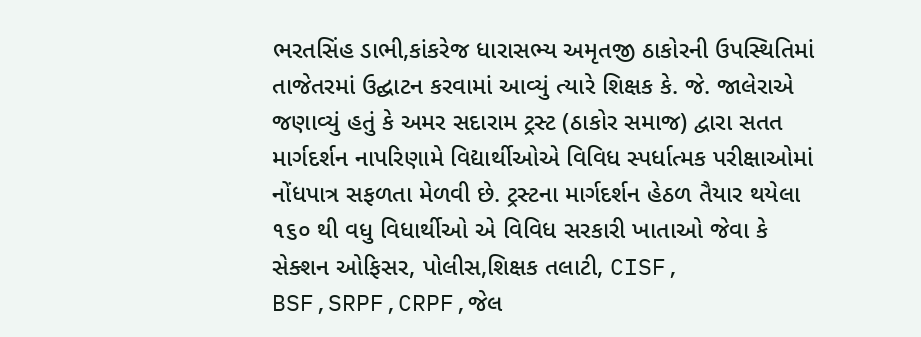ભરતસિંહ ડાભી,કાંકરેજ ધારાસભ્ય અમૃતજી ઠાકોરની ઉપસ્થિતિમાં તાજેતરમાં ઉદ્ઘાટન કરવામાં આવ્યું ત્યારે શિક્ષક કે. જે. જાલેરાએ જણાવ્યું હતું કે અમર સદારામ ટ્રસ્ટ (ઠાકોર સમાજ) દ્વારા સતત માર્ગદર્શન નાપરિણામે વિદ્યાર્થીઓએ વિવિધ સ્પર્ધાત્મક પરીક્ષાઓમાં નોંધપાત્ર સફળતા મેળવી છે. ટ્રસ્ટના માર્ગદર્શન હેઠળ તૈયાર થયેલા ૧૬૦ થી વધુ વિધાર્થીઓ એ વિવિધ સરકારી ખાતાઓ જેવા કે સેક્શન ઓફિસર, પોલીસ,શિક્ષક તલાટી, CISF, BSF,SRPF,CRPF,જેલ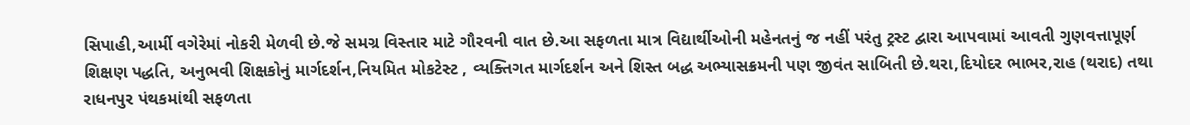સિપાહી,આર્મી વગેરેમાં નોકરી મેળવી છે.જે સમગ્ર વિસ્તાર માટે ગૌરવની વાત છે.આ સફળતા માત્ર વિદ્યાર્થીઓની મહેનતનું જ નહીં પરંતુ ટ્રસ્ટ દ્વારા આપવામાં આવતી ગુણવત્તાપૂર્ણ શિક્ષણ પદ્ધતિ, અનુભવી શિક્ષકોનું માર્ગદર્શન,નિયમિત મોકટેસ્ટ , વ્યક્તિગત માર્ગદર્શન અને શિસ્ત બદ્ધ અભ્યાસક્રમની પણ જીવંત સાબિતી છે.થરા,દિયોદર ભાભર,રાહ (થરાદ) તથા રાધનપુર પંથકમાંથી સફળતા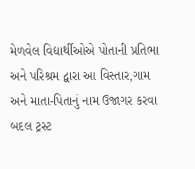મેળવેલ વિદ્યાર્થીઓએ પોતાની પ્રતિભા અને પરિશ્રમ દ્વારા આ વિસ્તાર,ગામ અને માતા-પિતાનું નામ ઉજાગર કરવા બદલ ટ્રસ્ટ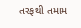તરફથી તમામ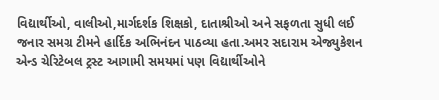વિદ્યાર્થીઓ, વાલીઓ,માર્ગદર્શક શિક્ષકો, દાતાશ્રીઓ અને સફળતા સુધી લઈ જનાર સમગ્ર ટીમને હાર્દિક અભિનંદન પાઠવ્યા હતા.અમર સદારામ એજ્યુકેશન એન્ડ ચેરિટેબલ ટ્રસ્ટ આગામી સમયમાં પણ વિદ્યાર્થીઓને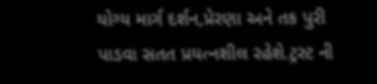યોગ્ય માર્ગ દર્શન,પ્રેરણા અને તક પુરી પાડવા સતત પ્રયત્નશીલ રહેશે.ટ્રસ્ટ ની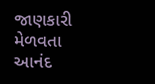જાણકારી મેળવતા આનંદ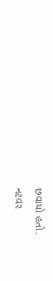છવાયો હતો.
નટવર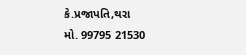કે.પ્રજાપતિ,થરા
મો. 99795 21530